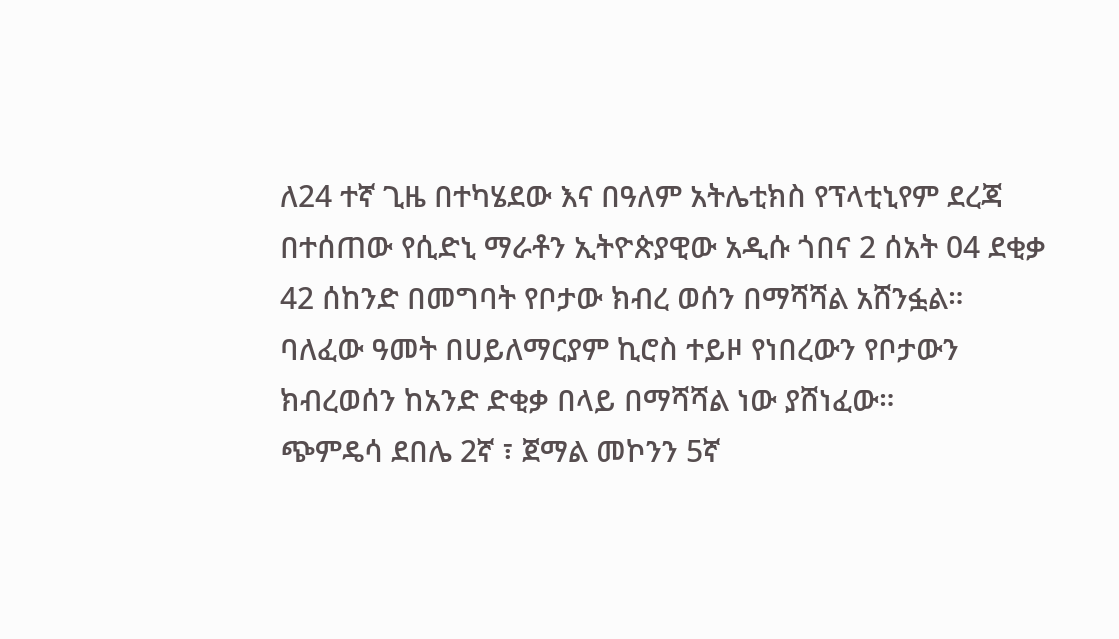ለ24 ተኛ ጊዜ በተካሄደው እና በዓለም አትሌቲክስ የፕላቲኒየም ደረጃ በተሰጠው የሲድኒ ማራቶን ኢትዮጵያዊው አዲሱ ጎበና 2 ሰአት 04 ደቂቃ 42 ሰከንድ በመግባት የቦታው ክብረ ወሰን በማሻሻል አሸንፏል።
ባለፈው ዓመት በሀይለማርያም ኪሮስ ተይዞ የነበረውን የቦታውን ክብረወሰን ከአንድ ድቂቃ በላይ በማሻሻል ነው ያሸነፈው።
ጭምዴሳ ደበሌ 2ኛ ፣ ጀማል መኮንን 5ኛ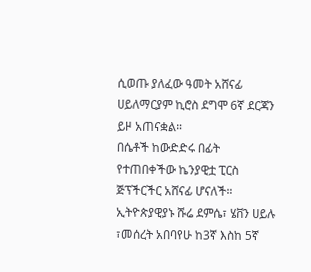ሲወጡ ያለፈው ዓመት አሸናፊ ሀይለማርያም ኪሮስ ደግሞ 6ኛ ደርጃን ይዞ አጠናቋል።
በሴቶች ከውድድሩ በፊት የተጠበቀችው ኬንያዊቷ ፒርስ ጅፕችርችር አሸናፊ ሆናለች።
ኢትዮጵያዊያኑ ሹሬ ደምሴ፣ ሄቨን ሀይሉ ፣መሰረት አበባየሁ ከ3ኛ እስከ 5ኛ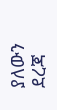ያለውን ደረጃ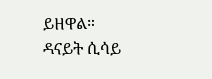ይዘዋል።
ዳናይት ሲሳይ